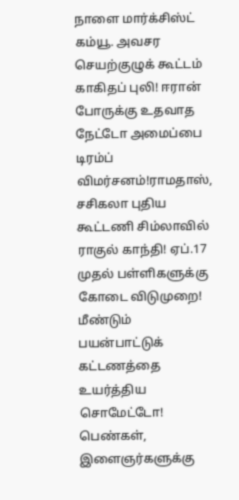நாளை மார்க்சிஸ்ட் கம்யூ. அவசர செயற்குழுக் கூட்டம் காகிதப் புலி! ஈரான் போருக்கு உதவாத நேட்டோ அமைப்பை டிரம்ப் விமர்சனம்!ராமதாஸ், சசிகலா புதிய கூட்டணி சிம்லாவில் ராகுல் காந்தி! ஏப்.17 முதல் பள்ளிகளுக்கு கோடை விடுமுறை! மீண்டும் பயன்பாட்டுக் கட்டணத்தை உயர்த்திய சொமேட்டோ! பெண்கள், இளைஞர்களுக்கு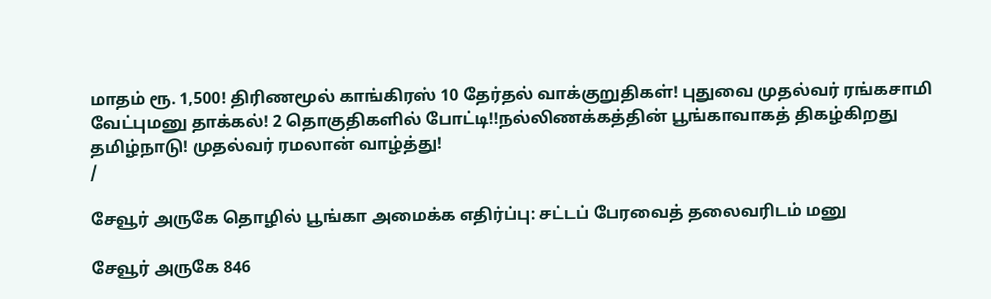மாதம் ரூ. 1,500! திரிணமூல் காங்கிரஸ் 10 தேர்தல் வாக்குறுதிகள்! புதுவை முதல்வர் ரங்கசாமி வேட்புமனு தாக்கல்! 2 தொகுதிகளில் போட்டி!!நல்லிணக்கத்தின் பூங்காவாகத் திகழ்கிறது தமிழ்நாடு! முதல்வர் ரமலான் வாழ்த்து!
/

சேவூர் அருகே தொழில் பூங்கா அமைக்க எதிர்ப்பு: சட்டப் பேரவைத் தலைவரிடம் மனு

சேவூர் அருகே 846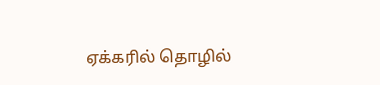ஏக்கரில் தொழில்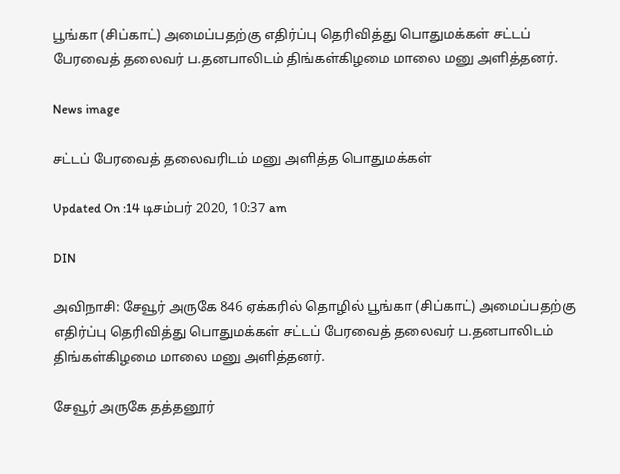பூங்கா (சிப்காட்) அமைப்பதற்கு எதிர்ப்பு தெரிவித்து பொதுமக்கள் சட்டப் பேரவைத் தலைவர் ப.தனபாலிடம் திங்கள்கிழமை மாலை மனு அளித்தனர்.

News image

சட்டப் பேரவைத் தலைவரிடம் மனு அளித்த பொதுமக்கள்

Updated On :14 டிசம்பர் 2020, 10:37 am

DIN

அவிநாசி: சேவூர் அருகே 846 ஏக்கரில் தொழில் பூங்கா (சிப்காட்) அமைப்பதற்கு எதிர்ப்பு தெரிவித்து பொதுமக்கள் சட்டப் பேரவைத் தலைவர் ப.தனபாலிடம் திங்கள்கிழமை மாலை மனு அளித்தனர்.

சேவூர் அருகே தத்தனூர்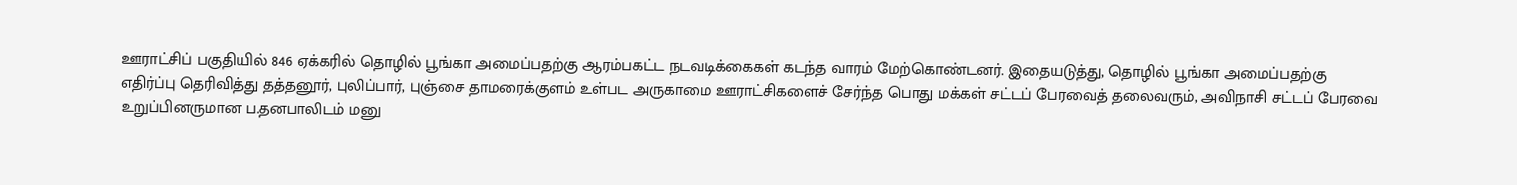ஊராட்சிப் பகுதியில் 846 ஏக்கரில் தொழில் பூங்கா அமைப்பதற்கு ஆரம்பகட்ட நடவடிக்கைகள் கடந்த வாரம் மேற்கொண்டனர். இதையடுத்து, தொழில் பூங்கா அமைப்பதற்கு எதிர்ப்பு தெரிவித்து தத்தனூர், புலிப்பார், புஞ்சை தாமரைக்குளம் உள்பட அருகாமை ஊராட்சிகளைச் சேர்ந்த பொது மக்கள் சட்டப் பேரவைத் தலைவரும், அவிநாசி சட்டப் பேரவை உறுப்பினருமான ப.தனபாலிடம் மனு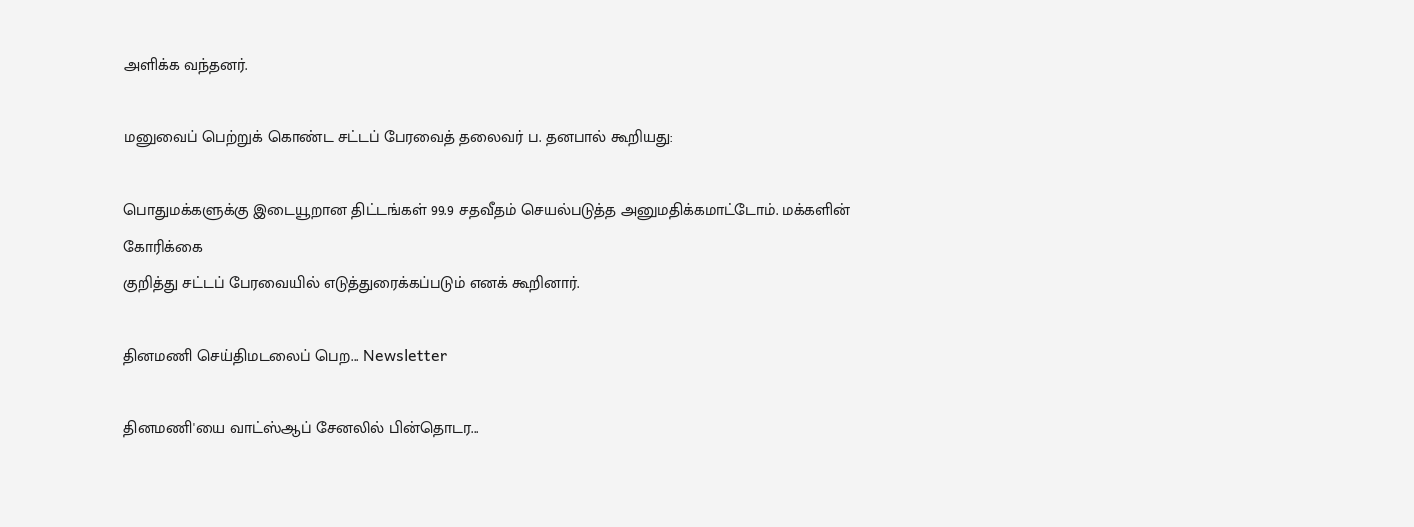அளிக்க வந்தனர்.

மனுவைப் பெற்றுக் கொண்ட சட்டப் பேரவைத் தலைவர் ப. தனபால் கூறியது:

பொதுமக்களுக்கு இடையூறான திட்டங்கள் 99.9 சதவீதம் செயல்படுத்த அனுமதிக்கமாட்டோம். மக்களின் கோரிக்கை
குறித்து சட்டப் பேரவையில் எடுத்துரைக்கப்படும் எனக் கூறினார்.

தினமணி செய்திமடலைப் பெற... Newsletter

தினமணி'யை வாட்ஸ்ஆப் சேனலில் பின்தொடர...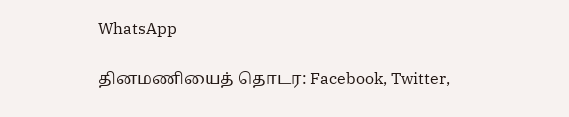WhatsApp

தினமணியைத் தொடர: Facebook, Twitter,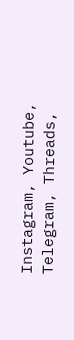Instagram, Youtube, Telegram, Threads,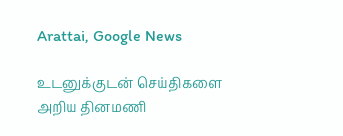Arattai, Google News

உடனுக்குடன் செய்திகளை அறிய தினமணி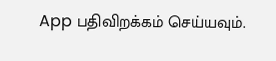App பதிவிறக்கம் செய்யவும்.